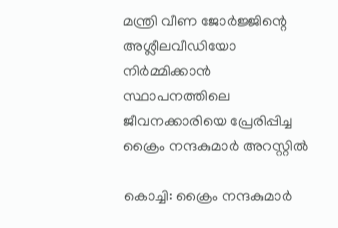മന്ത്രി വീണ ജോർജ്ജിന്റെ അശ്ലീലവീഡിയോ നിർമ്മിക്കാൻ സ്ഥാപനത്തിലെ ജീവനക്കാരിയെ പ്രേരിപ്പിച്ച ക്രൈം നന്ദകുമാർ അറസ്റ്റിൽ

കൊച്ചി: ക്രൈം നന്ദകുമാർ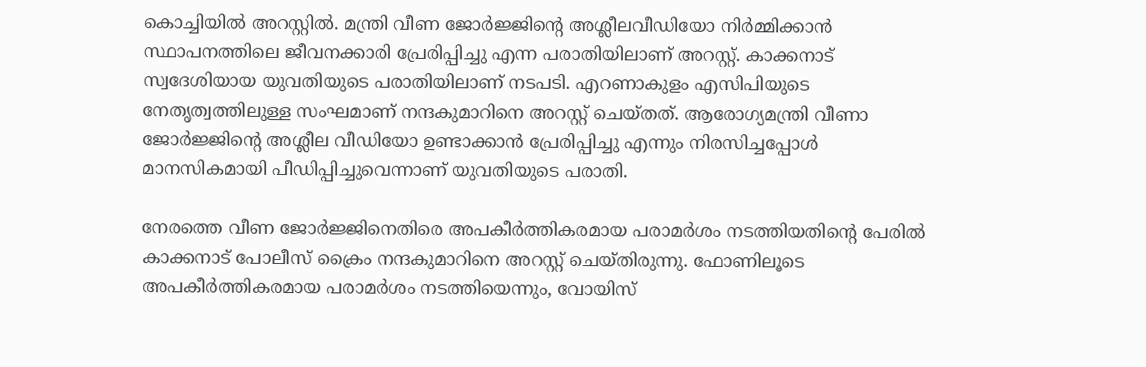കൊച്ചിയിൽ അറസ്റ്റിൽ. മന്ത്രി വീണ ജോർജ്ജിന്റെ അശ്ലീലവീഡിയോ നിർമ്മിക്കാൻ സ്ഥാപനത്തിലെ ജീവനക്കാരി പ്രേരിപ്പിച്ചു എന്ന പരാതിയിലാണ് അറസ്റ്റ്. കാക്കനാട് സ്വദേശിയായ യുവതിയുടെ പരാതിയിലാണ് നടപടി. എറണാകുളം എസിപിയുടെ നേതൃത്വത്തിലുള്ള സംഘമാണ് നന്ദകുമാറിനെ അറസ്റ്റ് ചെയ്തത്. ആരോഗ്യമന്ത്രി വീണാ ജോർജ്ജിന്റെ അശ്ലീല വീഡിയോ ഉണ്ടാക്കാൻ പ്രേരിപ്പിച്ചു എന്നും നിരസിച്ചപ്പോൾ മാനസികമായി പീഡിപ്പിച്ചുവെന്നാണ് യുവതിയുടെ പരാതി.

നേരത്തെ വീണ ജോർജ്ജിനെതിരെ അപകീർത്തികരമായ പരാമർശം നടത്തിയതിന്റെ പേരിൽ കാക്കനാട് പോലീസ് ക്രൈം നന്ദകുമാറിനെ അറസ്റ്റ് ചെയ്തിരുന്നു. ഫോണിലൂടെ അപകീർത്തികരമായ പരാമർശം നടത്തിയെന്നും, വോയിസ്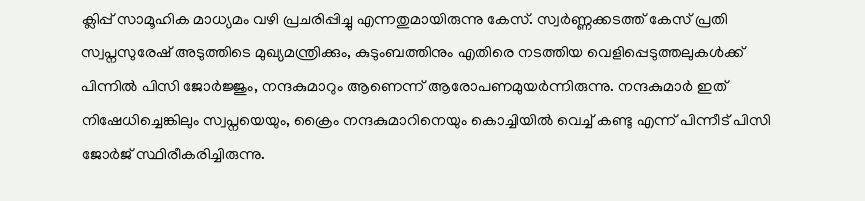ക്ലിപ്പ് സാമൂഹിക മാധ്യമം വഴി പ്രചരിപ്പിച്ചു എന്നതുമായിരുന്നു കേസ്. സ്വർണ്ണക്കടത്ത് കേസ് പ്രതി സ്വപ്നസുരേഷ് അടുത്തിടെ മുഖ്യമന്ത്രിക്കും, കുടുംബത്തിനും എതിരെ നടത്തിയ വെളിപ്പെടുത്തലുകൾക്ക് പിന്നിൽ പിസി ജോർജ്ജും, നന്ദകുമാറും ആണെന്ന് ആരോപണമുയർന്നിരുന്നു. നന്ദകുമാർ ഇത് നിഷേധിച്ചെങ്കിലും സ്വപ്നയെയും, ക്രൈം നന്ദകുമാറിനെയും കൊച്ചിയിൽ വെച്ച് കണ്ടു എന്ന് പിന്നീട് പിസി ജോർജ് സ്ഥിരീകരിച്ചിരുന്നു.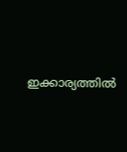ഇക്കാര്യത്തിൽ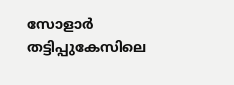സോളാർ തട്ടിപ്പുകേസിലെ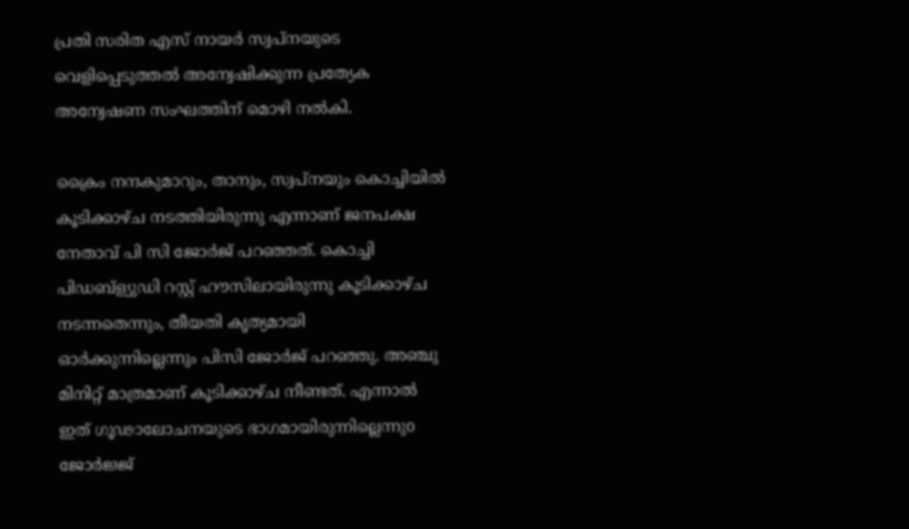പ്രതി സരിത എസ് നായർ സ്വപ്നയുടെ വെളിപ്പെടുത്തൽ അന്വേഷിക്കുന്ന പ്രത്യേക അന്വേഷണ സംഘത്തിന് മൊഴി നൽകി.

ക്രൈം നന്ദകുമാറും, താനും, സ്വപ്നയും കൊച്ചിയിൽ കൂടിക്കാഴ്ച നടത്തിയിരുന്നു എന്നാണ് ജനപക്ഷ നേതാവ് പി സി ജോർജ് പറഞ്ഞത്. കൊച്ചി പിഡബ്ള്യുഡി റസ്റ്റ് ഹൗസിലായിരുന്നു കൂടിക്കാഴ്ച നടന്നതെന്നും, തീയതി കൃത്യമായി ഓർക്കുന്നില്ലെന്നും പിസി ജോർജ് പറഞ്ഞു. അഞ്ചു മിനിറ്റ് മാത്രമാണ് കൂടിക്കാഴ്ച നീണ്ടത്. എന്നാൽ ഇത് ഗൂഢാലോചനയുടെ ഭാഗമായിരുന്നില്ലെന്നുo ജോർജ്ജ്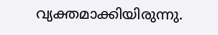വ്യക്തമാക്കിയിരുന്നു.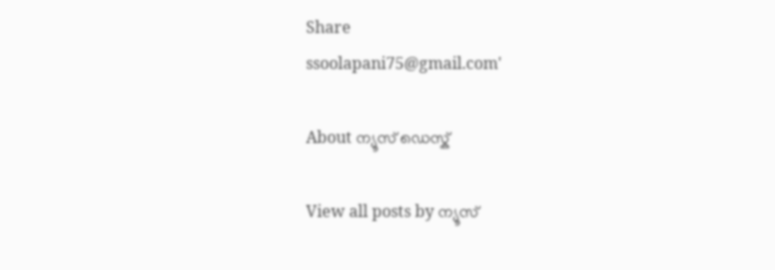Share
ssoolapani75@gmail.com'

About ന്യൂസ് ഡെസ്ക്

View all posts by ന്യൂസ്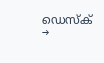ഡെസ്ക് →